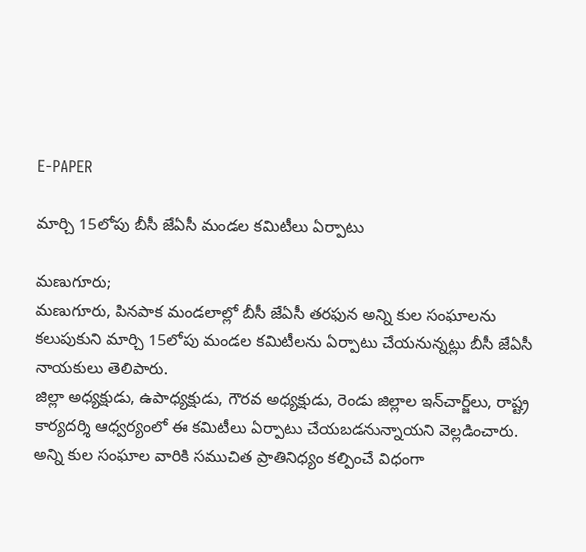E-PAPER

మార్చి 15లోపు బీసీ జేఏసీ మండల కమిటీలు ఏర్పాటు

మణుగూరు;
మణుగూరు, పినపాక మండలాల్లో బీసీ జేఏసీ తరఫున అన్ని కుల సంఘాలను కలుపుకుని మార్చి 15లోపు మండల కమిటీలను ఏర్పాటు చేయనున్నట్లు బీసీ జేఏసీ నాయకులు తెలిపారు.
జిల్లా అధ్యక్షుడు, ఉపాధ్యక్షుడు, గౌరవ అధ్యక్షుడు, రెండు జిల్లాల ఇన్‌చార్జ్‌లు, రాష్ట్ర కార్యదర్శి ఆధ్వర్యంలో ఈ కమిటీలు ఏర్పాటు చేయబడనున్నాయని వెల్లడించారు. అన్ని కుల సంఘాల వారికి సముచిత ప్రాతినిధ్యం కల్పించే విధంగా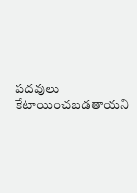పదవులు కేటాయించబడతాయని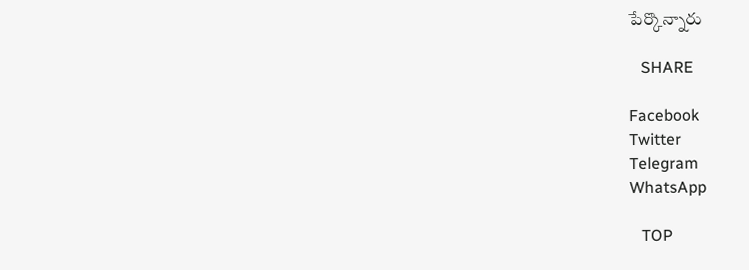పేర్కొన్నారు

   SHARE

Facebook
Twitter
Telegram
WhatsApp

   TOP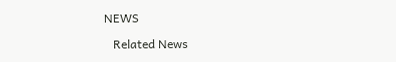NEWS

   Related News